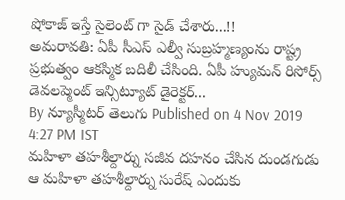షోకాజ్ ఇస్తే సైలెంట్ గా సైడ్ చేశారు...!!
అమరావతి: ఏపీ సీఎస్ ఎల్వీ సుబ్రహ్మణ్యంను రాష్ట్ర ప్రభుత్వం ఆకస్మిక బదిలీ చేసింది. ఏపీ హ్యుమన్ రిసోర్స్ డెవలప్మెంట్ ఇన్సిట్యూట్ డైరెక్టర్...
By న్యూస్మీటర్ తెలుగు Published on 4 Nov 2019 4:27 PM IST
మహిళా తహశీల్దార్ను సజీవ దహనం చేసిన దుండగుడు
ఆ మహిళా తహశీల్దార్ను సురేష్ ఎందుకు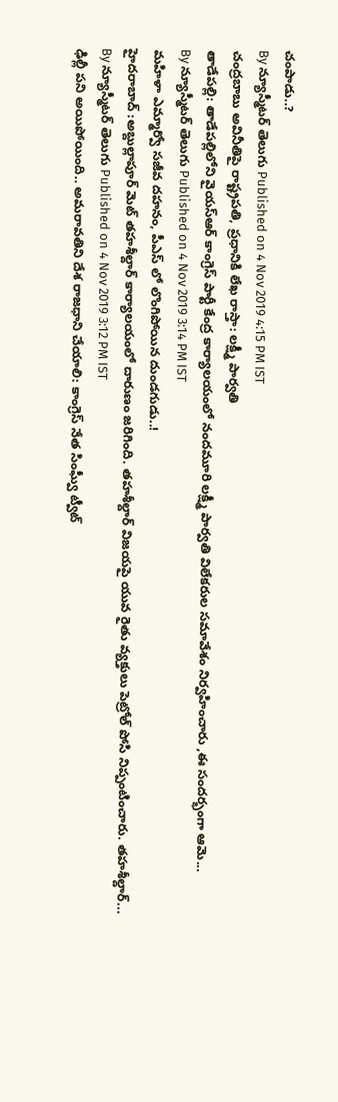చంపాడు..?
By న్యూస్మీటర్ తెలుగు Published on 4 Nov 2019 4:15 PM IST
చంద్రబాబు అవినీతిపై రాష్ట్రపతి, ప్రధానికి లేఖ రాస్తా: లక్ష్మీ పార్వతి
తాడేపల్లి: తాడేపల్లిలోని వైయస్ఆర్ కాంగ్రెస్ పార్టీ కేంద్ర కార్యాలయంలో నందమూరి లక్ష్మీ పార్వతి విలేకరుల సమావేశం నిర్వహించారు ,ఈ సందర్భంగా ఆమె...
By న్యూస్మీటర్ తెలుగు Published on 4 Nov 2019 3:14 PM IST
మహిళా ఎమ్మార్వో సజీవ దహనం, పీఎస్ లో లొంగిపోయిన దుండగుడు..!
హైదరాబాద్ :అబ్దుల్లాపూర్ మెట్ తహశీల్దార్ కార్యాలయంలో దారుణం జరిగింది. తహశీల్దార్ విజయపై యువ రైతు వ్యక్తులు పెట్రోల్ పోసి నిప్పంటించారు. తహశీల్దార్...
By న్యూస్మీటర్ తెలుగు Published on 4 Nov 2019 3:12 PM IST
ఢిల్లీ పని అయిపోయింది.. అమరావతిని దేశ రాజధాని చేయాలి: కాంగ్రెస్ నేత సింఘ్వీ ట్వీట్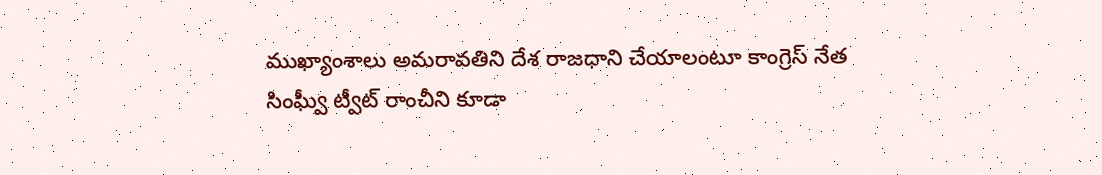ముఖ్యాంశాలు అమరావతిని దేశ రాజధాని చేయాలంటూ కాంగ్రెస్ నేత సింఘ్వీ ట్వీట్ రాంచీని కూడా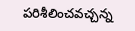పరిశీలించవచ్చన్న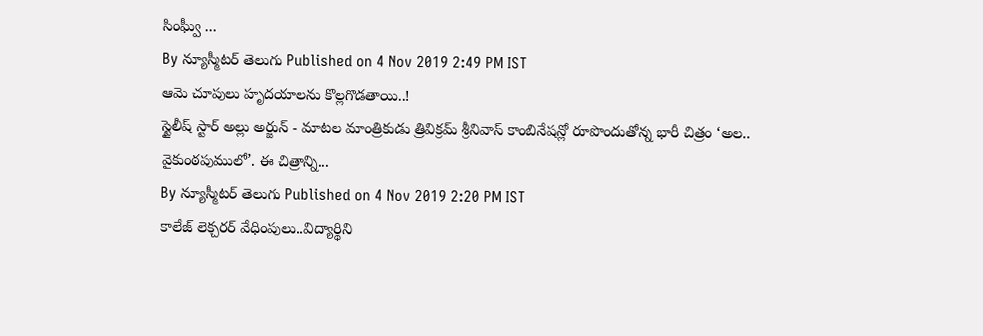సింఘ్వీ ...
By న్యూస్మీటర్ తెలుగు Published on 4 Nov 2019 2:49 PM IST
ఆమె చూపులు హృదయాలను కొల్లగొడతాయి..!
స్టైలీష్ స్టార్ అల్లు అర్జున్ - మాటల మాంత్రికుడు త్రివిక్రమ్ శ్రీనివాస్ కాంబినేషన్లో రూపొందుతోన్న భారీ చిత్రం ‘అల.. వైకుంఠపుములో’. ఈ చిత్రాన్ని...
By న్యూస్మీటర్ తెలుగు Published on 4 Nov 2019 2:20 PM IST
కాలేజ్ లెక్చరర్ వేధింపులు..విద్యార్థిని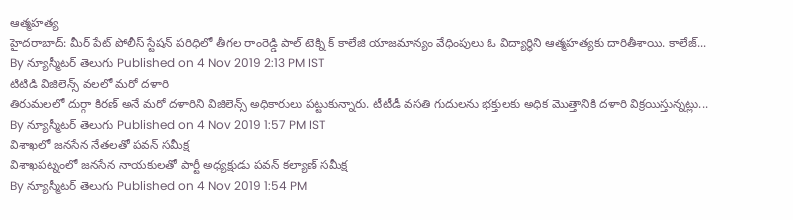ఆత్మహత్య
హైదరాబాద్: మీర్ పేట్ పోలీస్ స్టేషన్ పరిధిలో తీగల రాంరెడ్డి పాల్ టెక్ని క్ కాలేజి యాజమాన్యం వేధింపులు ఓ విద్యార్థిని ఆత్మహత్యకు దారితీశాయి. కాలేజ్...
By న్యూస్మీటర్ తెలుగు Published on 4 Nov 2019 2:13 PM IST
టిటిడి విజిలెన్స్ వలలో మరో దళారి
తిరుమలలో దుర్గా కిరణ్ అనే మరో దళారిని విజిలెన్స్ అధికారులు పట్టుకున్నారు. టీటీడీ వసతి గుదులను భక్తులకు అధిక మొత్తానికి దళారి విక్రయిస్తున్నట్లు...
By న్యూస్మీటర్ తెలుగు Published on 4 Nov 2019 1:57 PM IST
విశాఖలో జనసేన నేతలతో పవన్ సమీక్ష
విశాఖపట్నంలో జనసేన నాయకులతో పార్టీ అధ్యక్షుడు పవన్ కల్యాణ్ సమీక్ష
By న్యూస్మీటర్ తెలుగు Published on 4 Nov 2019 1:54 PM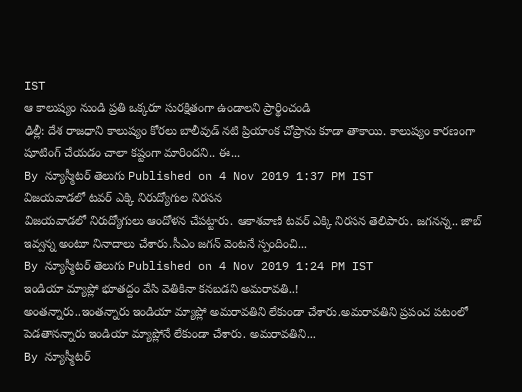IST
ఆ కాలుష్యం నుండి ప్రతి ఒక్కరూ సురక్షితంగా ఉండాలని ప్రార్థించండి
ఢిల్లీ: దేశ రాజధాని కాలుష్యం కోరలు బాలీవుడ్ నటి ప్రియాంక చోప్రాను కూడా తాకాయి. కాలుష్యం కారణంగా షూటింగ్ చేయడం చాలా కష్టంగా మారిందని.. ఈ...
By న్యూస్మీటర్ తెలుగు Published on 4 Nov 2019 1:37 PM IST
విజయవాడలో టవర్ ఎక్కి నిరుద్యోగుల నిరసన
విజయవాడలో నిరుద్యోగులు ఆందోళన చేపట్టారు. ఆకాశవాణి టవర్ ఎక్కి నిరసన తెలిపారు. జగనన్న.. జాబ్ ఇవ్వన్న అంటూ నినాదాలు చేశారు.సీఎం జగన్ వెంటనే స్పందించి...
By న్యూస్మీటర్ తెలుగు Published on 4 Nov 2019 1:24 PM IST
ఇండియా మ్యాప్లో భూతద్దం వేసి వెతికినా కనబడని అమరావతి..!
అంతన్నారు..ఇంతన్నారు ఇండియా మ్యాప్లో అమరావతిని లేకుండా చేశారు.అమరావతిని ప్రపంచ పటంలో పెడతానన్నారు ఇండియా మ్యాప్లోనే లేకుండా చేశారు. అమరావతిని...
By న్యూస్మీటర్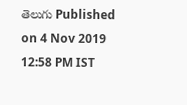తెలుగు Published on 4 Nov 2019 12:58 PM IST